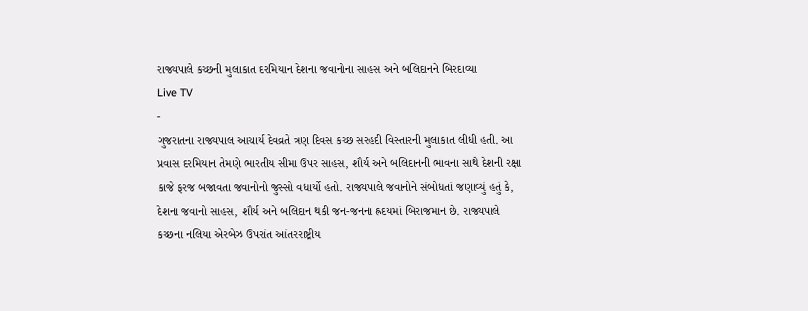રાજ્યપાલે કચ્છની મુલાકાત દરમિયાન દેશના જવાનોના સાહસ અને બલિદાનને બિરદાવ્યા
Live TV
-
ગુજરાતના રાજ્યપાલ આચાર્ય દેવવ્રતે ત્રણ દિવસ કચ્છ સરહદી વિસ્તારની મુલાકાત લીધી હતી. આ પ્રવાસ દરમિયાન તેમણે ભારતીય સીમા ઉપર સાહસ, શૌર્ય અને બલિદાનની ભાવના સાથે દેશની રક્ષા કાજે ફરજ બજાવતા જવાનોનો જુસ્સો વધાર્યો હતો. રાજ્યપાલે જવાનોને સંબોધતાં જણાવ્યું હતું કે, દેશના જવાનો સાહસ, શૌર્ય અને બલિદાન થકી જન-જનના હ્રદયમાં બિરાજમાન છે. રાજ્યપાલે કચ્છના નલિયા એરબેઝ ઉપરાંત આંતરરાષ્ટ્રીય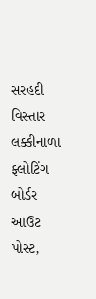સરહદી વિસ્તાર લક્કીનાળા ફ્લોટિંગ બોર્ડર આઉટ પોસ્ટ,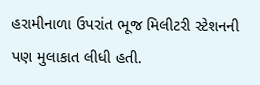હરામીનાળા ઉપરાંત ભૂજ મિલીટરી સ્ટેશનની પણ મુલાકાત લીધી હતી.